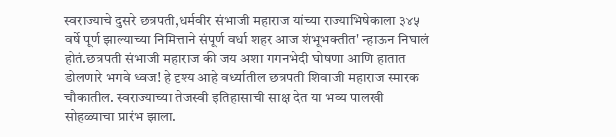स्वराज्याचे दुसरे छत्रपती,धर्मवीर संभाजी महाराज यांच्या राज्याभिषेकाला ३४५ वर्षे पूर्ण झाल्याच्या निमित्ताने संपूर्ण वर्धा शहर आज शंभूभक्तीत' न्हाऊन निघालं होतं.छत्रपती संभाजी महाराज की जय अशा गगनभेदी घोषणा आणि हातात डोलणारे भगवे ध्वज! हे दृश्य आहे वर्ध्यातील छत्रपती शिवाजी महाराज स्मारक चौकातील. स्वराज्याच्या तेजस्वी इतिहासाची साक्ष देत या भव्य पालखी सोहळ्याचा प्रारंभ झाला.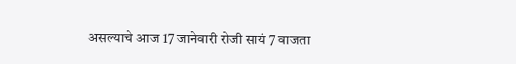असल्याचे आज 17 जानेवारी रोजी सायं 7 वाजता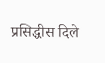प्रसिद्धीस दिले